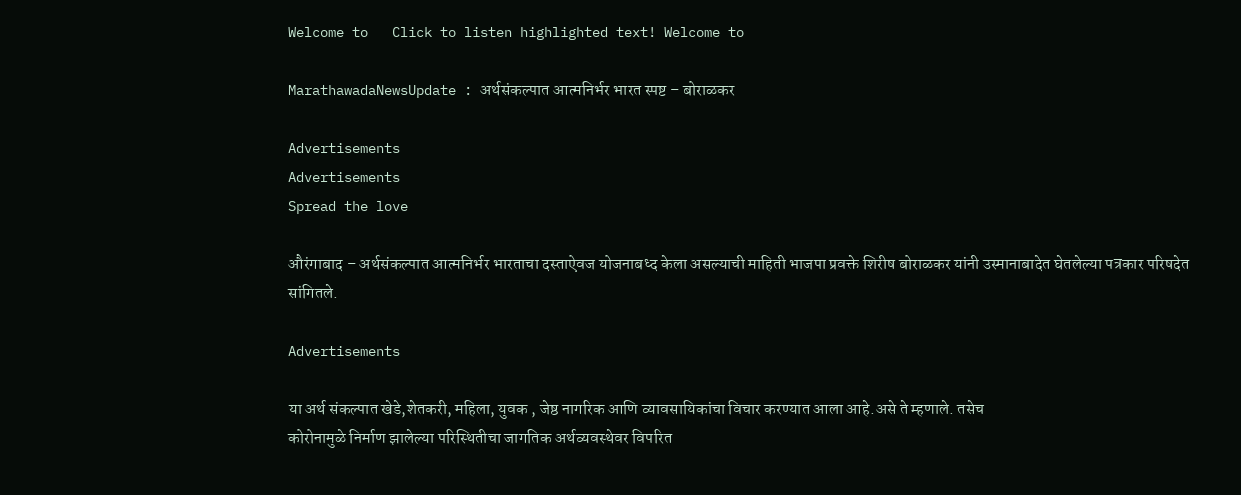Welcome to   Click to listen highlighted text! Welcome to

MarathawadaNewsUpdate : अर्थसंकल्पात आत्मनिर्भर भारत स्पष्ट – बोराळकर

Advertisements
Advertisements
Spread the love

औरंगाबाद – अर्थसंकल्पात आत्मनिर्भर भारताचा दस्ताऐवज योजनाबध्द केला असल्याची माहिती भाजपा प्रवक्ते शिरीष बोराळकर यांनी उस्मानाबादेत घेतलेल्या पत्रकार परिषदेत सांगितले.

Advertisements

या अर्थ संकल्पात खेडे,शेतकरी, महिला, युवक , जेष्ठ नागरिक आणि व्यावसायिकांचा विचार करण्यात आला आहे.असे ते म्हणाले. तसेच
कोरोनामुळे निर्माण झालेल्या परिस्थितीचा जागतिक अर्थव्यवस्थेवर विपरित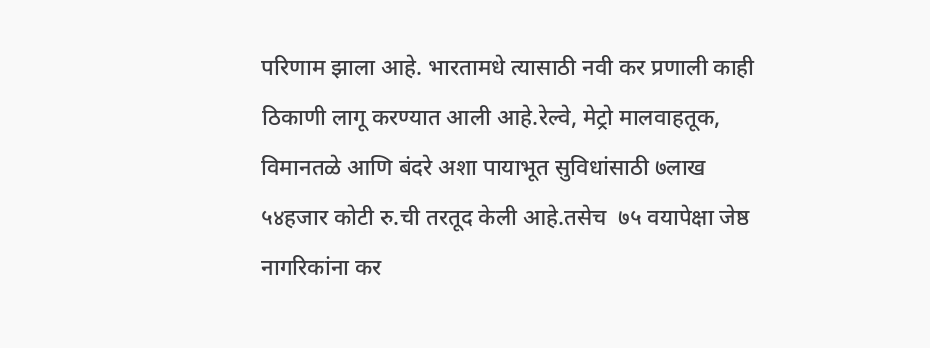परिणाम झाला आहे. भारतामधे त्यासाठी नवी कर प्रणाली काही ठिकाणी लागू करण्यात आली आहे.रेल्वे, मेट्रो मालवाहतूक, विमानतळे आणि बंदरे अशा पायाभूत सुविधांसाठी ७लाख ५४हजार कोटी रु.ची तरतूद केली आहे.तसेच  ७५ वयापेक्षा जेष्ठ नागरिकांना कर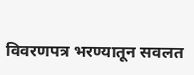विवरणपत्र भरण्यातून सवलत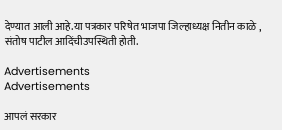देण्यात आली आहे.या पत्रकार परिषेत भाजपा जिल्हाध्यक्ष नितीन काळे , संतोष पाटील आदिंचीउपस्थिती होती.

Advertisements
Advertisements

आपलं सरकार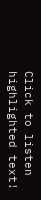Click to listen highlighted text!